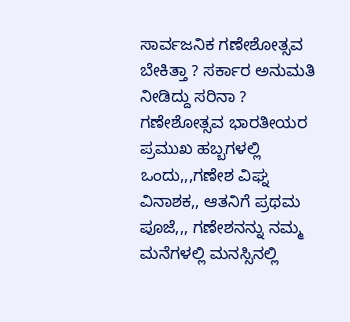ಸಾರ್ವಜನಿಕ ಗಣೇಶೋತ್ಸವ ಬೇಕಿತ್ತಾ ? ಸರ್ಕಾರ ಅನುಮತಿ ನೀಡಿದ್ದು ಸರಿನಾ ? ಗಣೇಶೋತ್ಸವ ಭಾರತೀಯರ ಪ್ರಮುಖ ಹಬ್ಬಗಳಲ್ಲಿ ಒಂದು,,,ಗಣೇಶ ವಿಘ್ನ ವಿನಾಶಕ,, ಆತನಿಗೆ ಪ್ರಥಮ ಪೂಜೆ,,, ಗಣೇಶನನ್ನು ನಮ್ಮ ಮನೆಗಳಲ್ಲಿ ಮನಸ್ಸಿನಲ್ಲಿ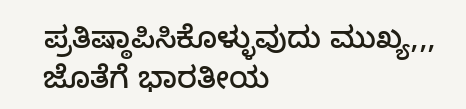ಪ್ರತಿಷ್ಠಾಪಿಸಿಕೊಳ್ಳುವುದು ಮುಖ್ಯ,,, ಜೊತೆಗೆ ಭಾರತೀಯ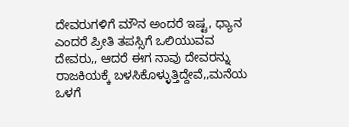ದೇವರುಗಳಿಗೆ ಮೌನ ಅಂದರೆ ಇಷ್ಟ, ಧ್ಯಾನ ಎಂದರೆ ಪ್ರೀತಿ ತಪಸ್ಸಿಗೆ ಒಲಿಯುವವ ದೇವರು,, ಆದರೆ ಈಗ ನಾವು ದೇವರನ್ನು ರಾಜಕಿಯಕ್ಕೆ ಬಳಸಿಕೊಳ್ಳುತ್ತಿದ್ದೇವೆ,,ಮನೆಯ ಒಳಗೆ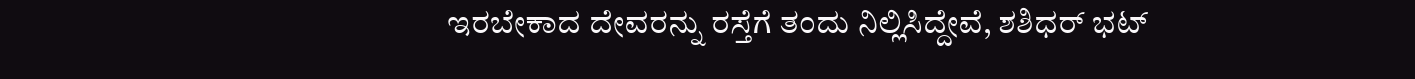ಇರಬೇಕಾದ ದೇವರನ್ನು ರಸ್ತೆಗೆ ತಂದು ನಿಲ್ಲಿಸಿದ್ದೇವೆ, ಶಶಿಧರ್ ಭಟ್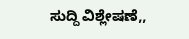ಸುದ್ದಿ ವಿಶ್ಲೇಷಣೆ,,